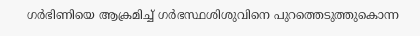ഗര്‍ഭിണിയെ ആക്രമിച്ച് ഗര്‍ഭസ്ഥശിശുവിനെ പുറത്തെടുത്തുകൊന്ന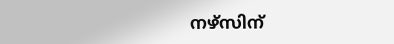നഴ്‌സിന്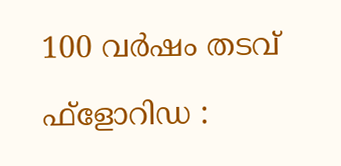100 വര്‍ഷം തടവ്

ഫ്ളോറിഡ :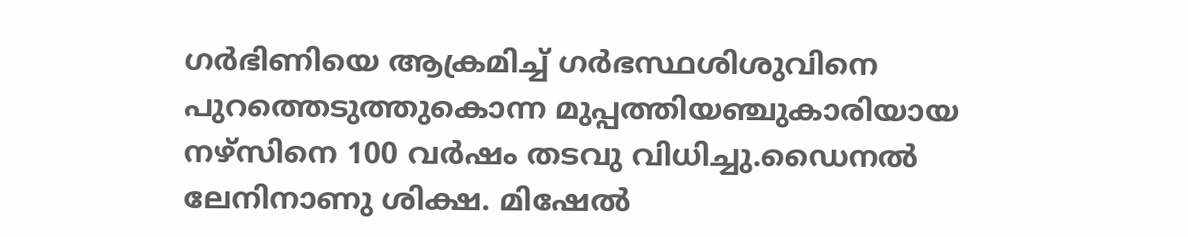ഗര്‍ഭിണിയെ ആക്രമിച്ച് ഗര്‍ഭസ്ഥശിശുവിനെ പുറത്തെടുത്തുകൊന്ന മുപ്പത്തിയഞ്ചുകാരിയായ നഴ്‌സിനെ 100 വര്‍ഷം തടവു വിധിച്ചു.ഡൈനല്‍ ലേനിനാണു ശിക്ഷ. മിഷേല്‍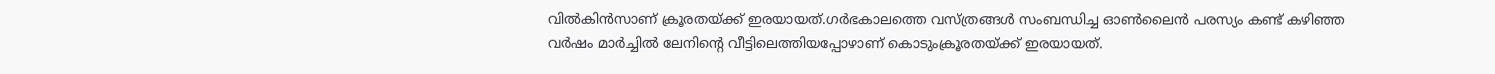വില്‍കിന്‍സാണ് ക്രൂരതയ്ക്ക് ഇരയായത്.ഗര്‍ഭകാലത്തെ വസ്ത്രങ്ങള്‍ സംബന്ധിച്ച ഓണ്‍ലൈന്‍ പരസ്യം കണ്ട് കഴിഞ്ഞ വര്‍ഷം മാര്‍ച്ചില്‍ ലേനിന്റെ വീട്ടിലെത്തിയപ്പോഴാണ് കൊടുംക്രൂരതയ്ക്ക് ഇരയായത്.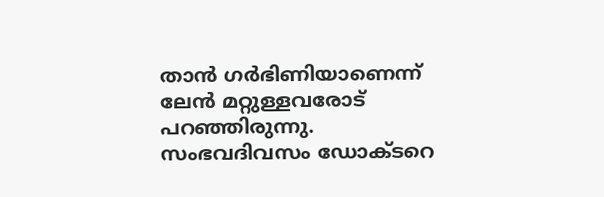താന്‍ ഗര്‍ഭിണിയാണെന്ന് ലേന്‍ മറ്റുള്ളവരോട് പറഞ്ഞിരുന്നു.
സംഭവദിവസം ഡോക്ടറെ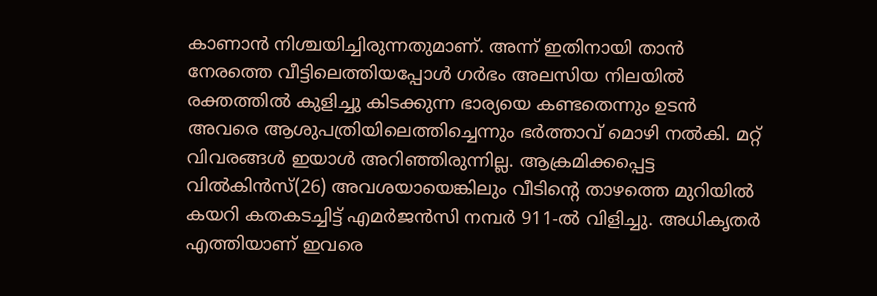കാണാന്‍ നിശ്ചയിച്ചിരുന്നതുമാണ്. അന്ന് ഇതിനായി താന്‍ നേരത്തെ വീട്ടിലെത്തിയപ്പോള്‍ ഗര്‍ഭം അലസിയ നിലയില്‍ രക്തത്തില്‍ കുളിച്ചു കിടക്കുന്ന ഭാര്യയെ കണ്ടതെന്നും ഉടന്‍ അവരെ ആശുപത്രിയിലെത്തിച്ചെന്നും ഭര്‍ത്താവ് മൊഴി നല്‍കി. മറ്റ് വിവരങ്ങള്‍ ഇയാള്‍ അറിഞ്ഞിരുന്നില്ല. ആക്രമിക്കപ്പെട്ട വില്‍കിന്‍സ്(26) അവശയായെങ്കിലും വീടിന്റെ താഴത്തെ മുറിയില്‍ കയറി കതകടച്ചിട്ട് എമര്‍ജന്‍സി നമ്പര്‍ 911-ല്‍ വിളിച്ചു. അധികൃതര്‍ എത്തിയാണ് ഇവരെ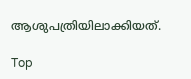ആശുപത്രിയിലാക്കിയത്.

Top